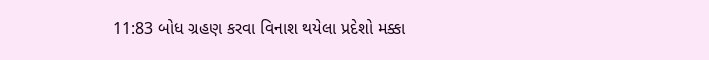11:83 બોધ ગ્રહણ કરવા વિનાશ થયેલા પ્રદેશો મક્કા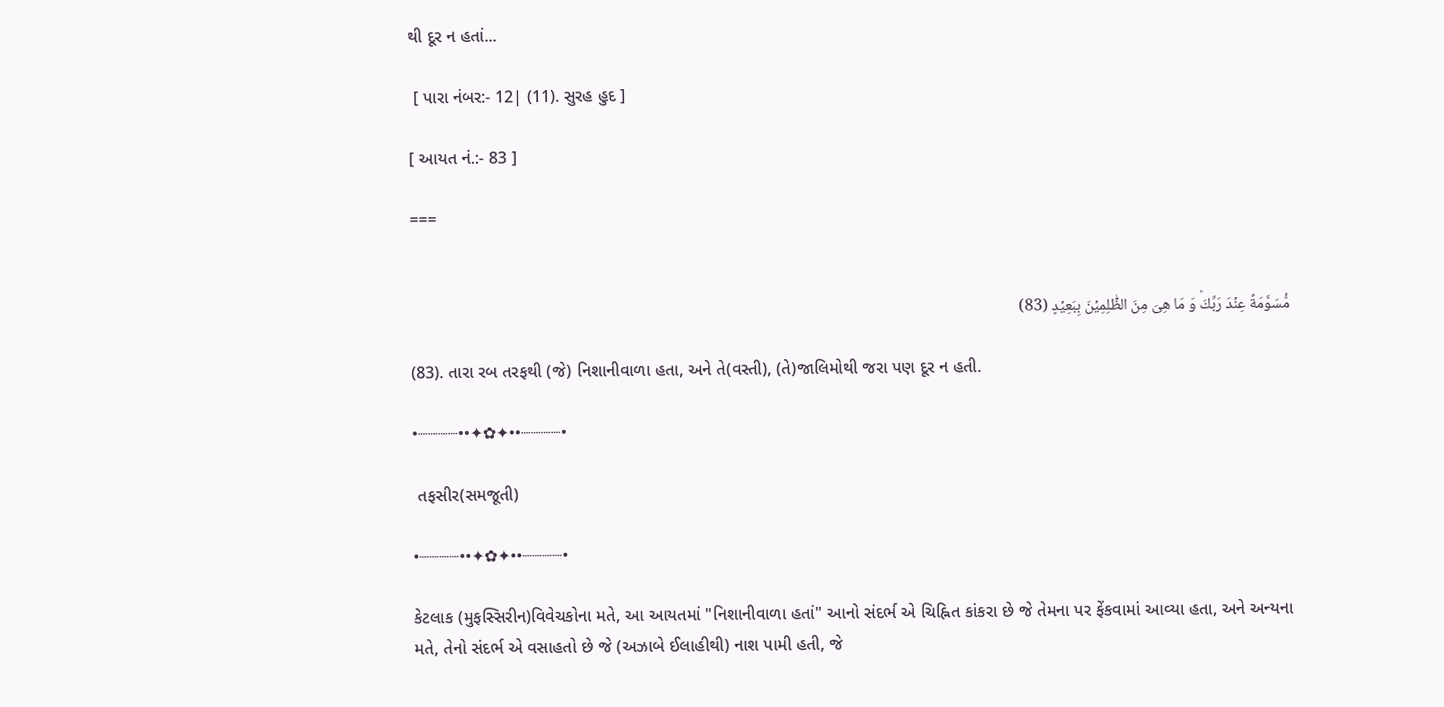થી દૂર ન હતાં...

 [ પારા નંબર:- 12| (11). સુરહ હુદ ]

[ આયત નં.:- 83 ]

===


مُّسَوَّمَةً عِنۡدَ رَبِّكَ‌ؕ وَ مَا هِىَ مِنَ الظّٰلِمِيۡنَ بِبَعِيۡدٍ (83)

(83). તારા રબ તરફથી (જે) નિશાનીવાળા હતા, અને તે(વસ્તી), (તે)જાલિમોથી જરા પણ દૂર ન હતી.

•┈┈┈┈••✦✿✦••┈┈┈┈•

 તફસીર(સમજૂતી)

•┈┈┈┈••✦✿✦••┈┈┈┈•

કેટલાક (મુફસ્સિરીન)વિવેચકોના મતે, આ આયતમાં "નિશાનીવાળા હતાં" આનો સંદર્ભ એ ચિહ્નિત કાંકરા છે જે તેમના પર ફેંકવામાં આવ્યા હતા, અને અન્યના મતે, તેનો સંદર્ભ એ વસાહતો છે જે (અઝાબે ઈલાહીથી) નાશ પામી હતી, જે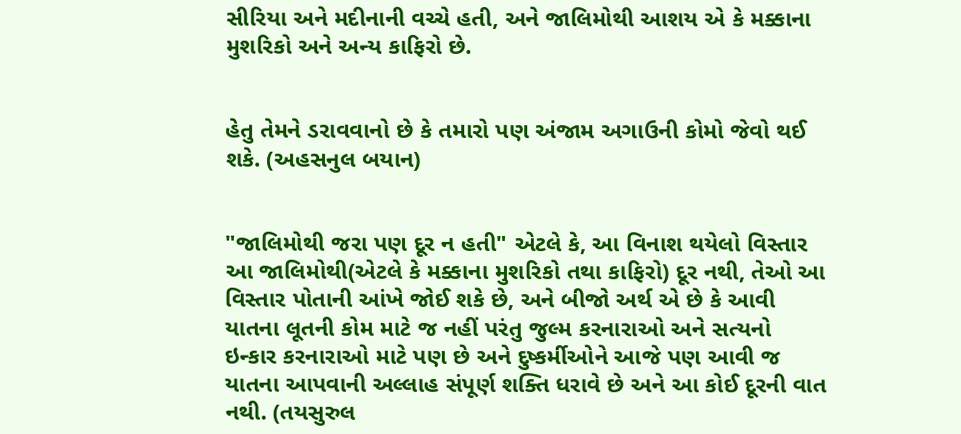સીરિયા અને મદીનાની વચ્ચે હતી, અને જાલિમોથી આશય એ કે મક્કાના મુશરિકો અને અન્ય કાફિરો છે.


હેતુ તેમને ડરાવવાનો છે કે તમારો પણ અંજામ અગાઉની કોમો જેવો ‌થઈ શકે. (અહસનુલ બયાન)


"જાલિમોથી જરા પણ દૂર ન હતી" એટલે કે, આ વિનાશ થયેલો વિસ્તાર આ જાલિમોથી(એટલે કે મક્કાના મુશરિકો તથા કાફિરો) દૂર નથી, તેઓ આ વિસ્તાર પોતાની આંખે જોઈ શકે છે, અને બીજો અર્થ એ છે કે આવી યાતના લૂતની‌ કોમ માટે જ નહીં પરંતુ જુલ્મ કરનારાઓ અને સત્યનો ઇન્કાર કરનારાઓ માટે પણ છે અને દુષ્કર્મીઓને આજે પણ આવી જ યાતના આપવાની અલ્લાહ સંપૂર્ણ શક્તિ ધરાવે છે અને આ કોઈ દૂરની વાત નથી. (તયસુરુલ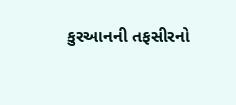કુરઆનની તફસીરનો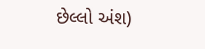છેલ્લો અંશ)